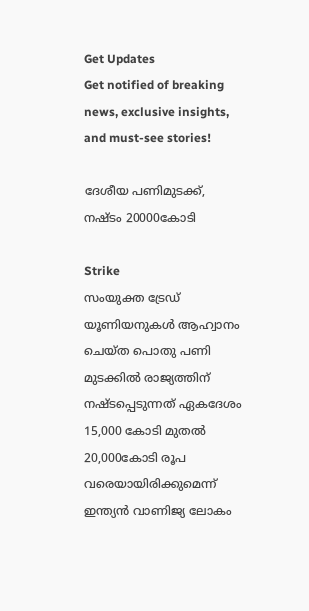Get Updates
Get notified of breaking news, exclusive insights, and must-see stories!

ദേശീയ പണിമുടക്ക്, നഷ്ടം 20000കോടി

Strike
സംയുക്ത ട്രേഡ് യൂണിയനുകള്‍ ആഹ്വാനം ചെയ്ത പൊതു പണി മുടക്കില്‍ രാജ്യത്തിന് നഷ്ടപ്പെടുന്നത് ഏകദേശം 15,000 കോടി മുതല്‍ 20,000കോടി രൂപ വരെയായിരിക്കുമെന്ന്‌ ഇന്ത്യന്‍ വാണിജ്യ ലോകം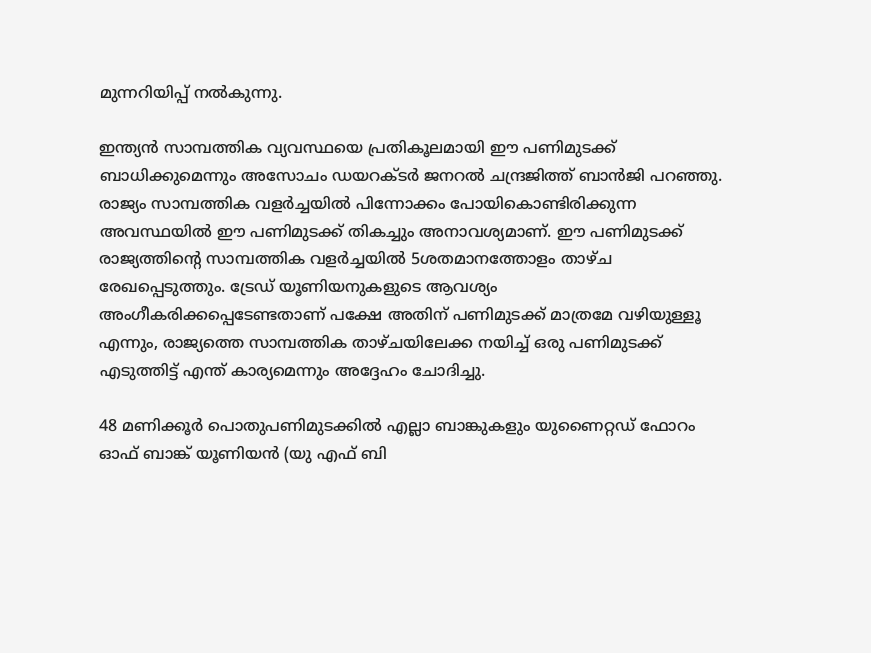മുന്നറിയിപ്പ് നല്‍കുന്നു.

ഇന്ത്യന്‍ സാമ്പത്തിക വ്യവസ്ഥയെ പ്രതികൂലമായി ഈ പണിമുടക്ക് ബാധിക്കുമെന്നും അസോചം ഡയറക്ടര്‍ ജനറല്‍ ചന്ദ്രജിത്ത് ബാന്‍ജി പറഞ്ഞു. രാജ്യം സാമ്പത്തിക വളര്‍ച്ചയില്‍ പിന്നോക്കം പോയികൊണ്ടിരിക്കുന്ന അവസ്ഥയില്‍ ഈ പണിമുടക്ക് തികച്ചും അനാവശ്യമാണ്. ഈ പണിമുടക്ക് രാജ്യത്തിന്റെ സാമ്പത്തിക വളര്‍ച്ചയില്‍ 5ശതമാനത്തോളം താഴ്ച രേഖപ്പെടുത്തും. ട്രേഡ് യൂണിയനുകളുടെ ആവശ്യം അംഗീകരിക്കപ്പെടേണ്ടതാണ് പക്ഷേ അതിന് പണിമുടക്ക് മാത്രമേ വഴിയുള്ളൂ എന്നും, രാജ്യത്തെ സാമ്പത്തിക താഴ്ചയിലേക്ക നയിച്ച് ഒരു പണിമുടക്ക് എടുത്തിട്ട് എന്ത് കാര്യമെന്നും അദ്ദേഹം ചോദിച്ചു.

48 മണിക്കൂര്‍ പൊതുപണിമുടക്കില്‍ എല്ലാ ബാങ്കുകളും യുണൈറ്റഡ് ഫോറം ഓഫ് ബാങ്ക് യൂണിയന്‍ (യു എഫ് ബി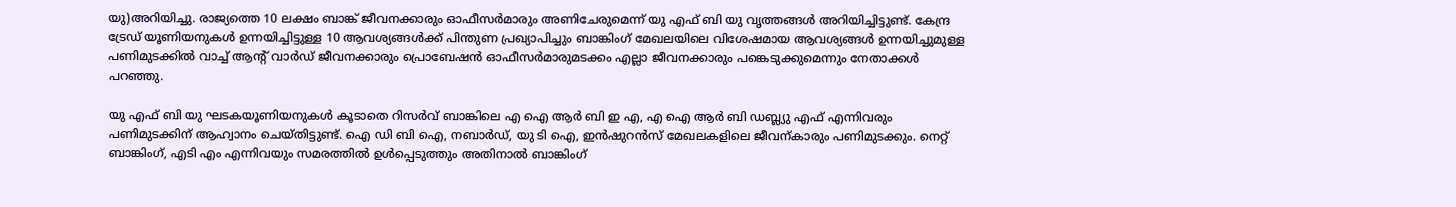യു)അറിയിച്ചു. രാജ്യത്തെ 10 ലക്ഷം ബാങ്ക് ജീവനക്കാരും ഓഫീസര്‍മാരും അണിചേരുമെന്ന് യു എഫ് ബി യു വൃത്തങ്ങള്‍ അറിയിച്ചിട്ടുണ്ട്. കേന്ദ്ര ട്രേഡ് യൂണിയനുകള്‍ ഉന്നയിച്ചിട്ടുള്ള 10 ആവശ്യങ്ങള്‍ക്ക് പിന്തുണ പ്രഖ്യാപിച്ചും ബാങ്കിംഗ് മേഖലയിലെ വിശേഷമായ ആവശ്യങ്ങള്‍ ഉന്നയിച്ചുമുള്ള പണിമുടക്കില്‍ വാച്ച് ആന്റ് വാര്‍ഡ് ജീവനക്കാരും പ്രൊബേഷന്‍ ഓഫീസര്‍മാരുമടക്കം എല്ലാ ജീവനക്കാരും പങ്കെടുക്കുമെന്നും നേതാക്കള്‍ പറഞ്ഞു.

യു എഫ് ബി യു ഘടകയൂണിയനുകള്‍ കൂടാതെ റിസര്‍വ് ബാങ്കിലെ എ ഐ ആര്‍ ബി ഇ എ, എ ഐ ആര്‍ ബി ഡബ്ല്യു എഫ് എന്നിവരും പണിമുടക്കിന് ആഹ്വാനം ചെയ്തിട്ടുണ്ട്. ഐ ഡി ബി ഐ, നബാര്‍ഡ്, യു ടി ഐ, ഇന്‍ഷുറന്‍സ് മേഖലകളിലെ ജീവന്കാരും പണിമുടക്കും. നെറ്റ് ബാങ്കിംഗ്, എടി എം എന്നിവയും സമരത്തില്‍ ഉള്‍പ്പെടുത്തും അതിനാല്‍ ബാങ്കിംഗ്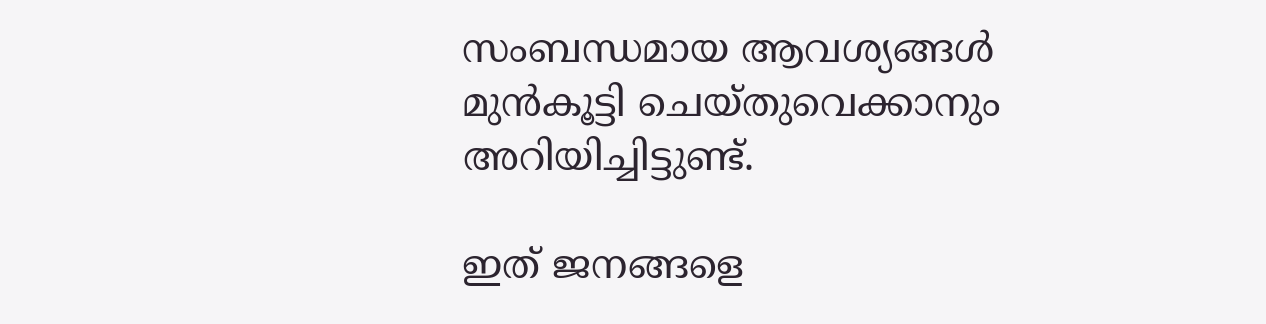സംബന്ധമായ ആവശ്യങ്ങള്‍ മുന്‍കൂട്ടി ചെയ്തുവെക്കാനും അറിയിച്ചിട്ടുണ്ട്.

ഇത് ജനങ്ങളെ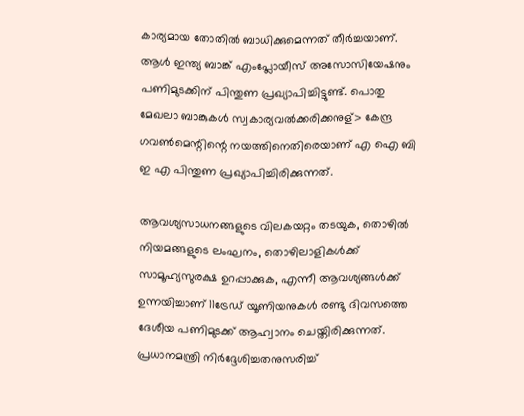കാര്യമായ തോതില്‍ ബാധിക്കുമെന്നത് തീര്‍ച്ചയാണ്. ആള്‍ ഇന്ത്യ ബാങ്ക് എംപ്ലോയീസ് അസോസിയേഷനും പണിമുടക്കിന് പിന്തുണ പ്രഖ്യാപിച്ചിട്ടുണ്ട്. പൊതു മേഖലാ ബാങ്കുകള്‍ സ്വകാര്യവല്‍ക്കരിക്കനുള്> കേന്ദ്ര ഗവണ്‍മെന്റിന്റെ നയത്തിനെതിരെയാണ് എ ഐ ബി ഇ എ പിന്തുണ പ്രഖ്യാപിച്ചിരിക്കുന്നത്.

ആവശ്യസാധനങ്ങളുടെ വിലകയറ്റം തടയുക, തൊഴില്‍ നിയമങ്ങളുടെ ലംഘനം, തൊഴിലാളികള്‍ക്ക് സാമൂഹ്യസുരക്ഷ ഉറപ്പാക്കുക, എന്നീ ആവശ്യങ്ങള്‍ക്ക് ഉന്നയിച്ചാണ് 11ട്രേഡ് യൂണിയനുകള്‍ രണ്ടു ദിവസത്തെ ദേശീയ പണിമുടക്ക് ആഹ്വാനം ചെയ്തിരിക്കുന്നത്. പ്രധാനമന്ത്രി നിര്‍ദ്ദേശിച്ചതനുസരിച്ച്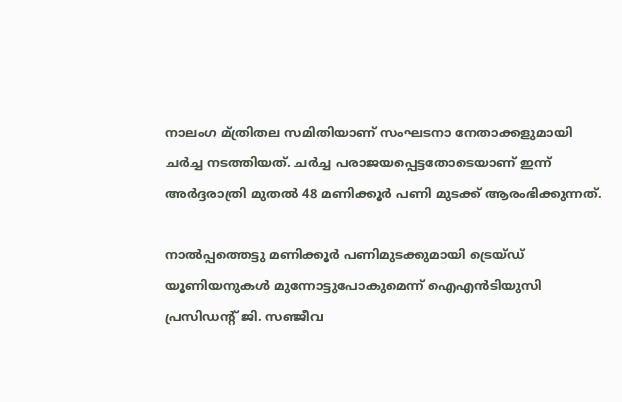നാലംഗ മ്ത്രിതല സമിതിയാണ് സംഘടനാ നേതാക്കളുമായി ചര്‍ച്ച നടത്തിയത്. ചര്‍ച്ച പരാജയപ്പെട്ടതോടെയാണ് ഇന്ന് അര്‍ദ്ദരാത്രി മുതല്‍ 48 മണിക്കൂര്‍ പണി മുടക്ക് ആരംഭിക്കുന്നത്.

നാല്‍പ്പത്തെട്ടു മണിക്കൂര്‍ പണിമുടക്കുമായി ട്രെയ്ഡ് യൂണിയനുകള്‍ മുന്നോട്ടുപോകുമെന്ന് ഐഎന്‍ടിയുസി പ്രസിഡന്റ് ജി. സഞ്ജീവ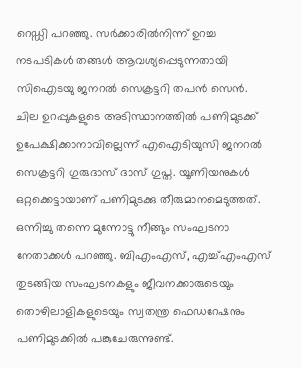റെഡ്ഡി പറഞ്ഞു. സര്‍ക്കാരില്‍നിന്ന് ഉറച്ച നടപടികള്‍ തങ്ങള്‍ ആവശ്യപ്പെടുന്നതായി സിഐടയു ജനറല്‍ സെക്രട്ടറി തപന്‍ സെന്‍. ചില ഉറപ്പുകളുടെ അടിസ്ഥാനത്തില്‍ പണിമുടക്ക് ഉപേക്ഷിക്കാനാവില്ലെന്ന് എഐടിയുസി ജനറല്‍ സെക്രട്ടറി ഗുരുദാസ് ദാസ് ഗുപ്ത. യൂണിയനുകള്‍ ഒറ്റക്കെട്ടായാണ് പണിമുടക്കു തീരുമാനമെടുത്തത്. ഒന്നിച്ചു തന്നെ മുന്നോട്ടു നീങ്ങും സംഘടനാ നേതാക്കള്‍ പറഞ്ഞു. ബിഎംഎസ്, എച്ച്എംഎസ് തുടങ്ങിയ സംഘടനകളും ജീവനക്കാരുടെയും തൊഴിലാളികളുടെയും സ്വതന്ത്ര ഫെഡറേഷനും പണിമുടക്കില്‍ പങ്കുചേരുന്നുണ്ട്.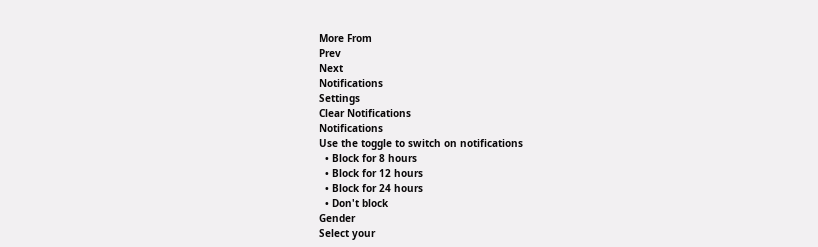More From
Prev
Next
Notifications
Settings
Clear Notifications
Notifications
Use the toggle to switch on notifications
  • Block for 8 hours
  • Block for 12 hours
  • Block for 24 hours
  • Don't block
Gender
Select your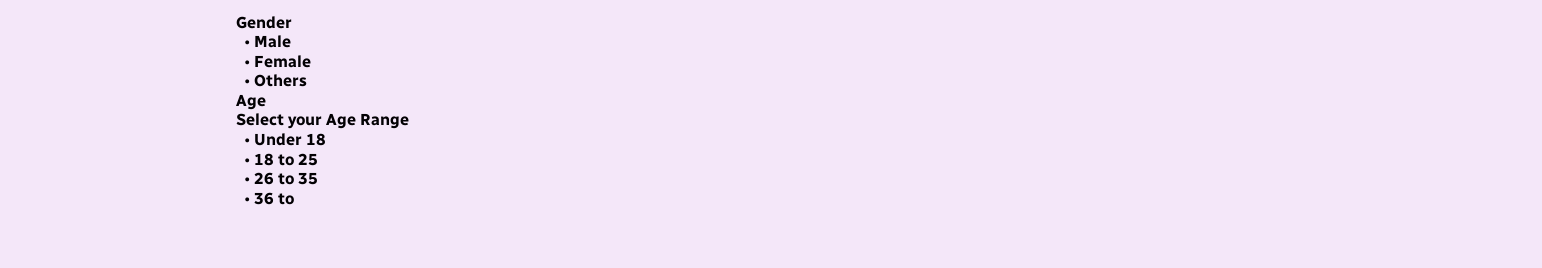Gender
  • Male
  • Female
  • Others
Age
Select your Age Range
  • Under 18
  • 18 to 25
  • 26 to 35
  • 36 to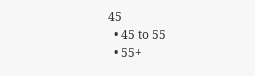45
  • 45 to 55
  • 55+